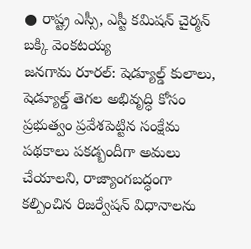● రాష్ట్ర ఎస్సీ, ఎస్టీ కమిషన్ చైర్మన్
బక్కి వెంకటయ్య
జనగామ రూరల్: షెడ్యూల్డ్ కులాలు, షెడ్యూల్డ్ తెగల అభివృద్ధి కోసం ప్రభుత్వం ప్రవేశపెట్టిన సంక్షేమ పథకాలు పకడ్బందీగా అమలు చేయాలని, రాజ్యాంగబద్ధంగా కల్పించిన రిజర్వేషన్ విధానాలను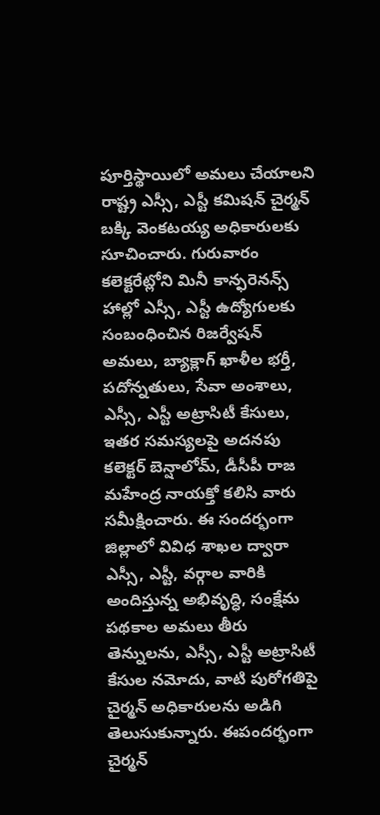పూర్తిస్థాయిలో అమలు చేయాలని రాష్ట్ర ఎస్సీ, ఎస్టీ కమిషన్ చైర్మన్ బక్కి వెంకటయ్య అధికారులకు సూచించారు. గురువారం కలెక్టరేట్లోని మినీ కాన్ఫరెనన్స్ హాల్లో ఎస్సీ, ఎస్టీ ఉద్యోగులకు సంబంధించిన రిజర్వేషన్ అమలు, బ్యాక్లాగ్ ఖాళీల భర్తీ, పదోన్నతులు, సేవా అంశాలు, ఎస్సీ, ఎస్టీ అట్రాసిటీ కేసులు, ఇతర సమస్యలపై అదనపు కలెక్టర్ బెన్షాలోమ్, డీసీపీ రాజ మహేంద్ర నాయక్తో కలిసి వారు సమీక్షించారు. ఈ సందర్భంగా జిల్లాలో వివిధ శాఖల ద్వారా ఎస్సీ, ఎస్టీ, వర్గాల వారికి అందిస్తున్న అభివృద్ధి, సంక్షేమ పథకాల అమలు తీరు తెన్నులను, ఎస్సీ, ఎస్టీ అట్రాసిటీ కేసుల నమోదు, వాటి పురోగతిపై చైర్మన్ అధికారులను అడిగి తెలుసుకున్నారు. ఈపందర్భంగా చైర్మన్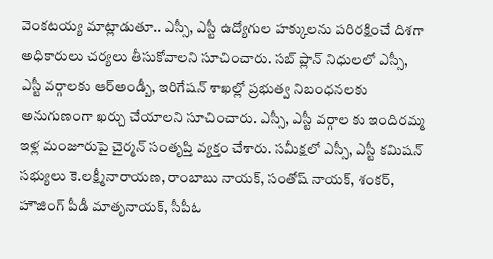వెంకటయ్య మాట్లాడుతూ.. ఎస్సీ, ఎస్టీ ఉద్యోగుల హక్కులను పరిరక్షించే దిశగా అధికారులు చర్యలు తీసుకోవాలని సూచించారు. సబ్ ప్లాన్ నిధులలో ఎస్సీ, ఎస్టీ వర్గాలకు ఆర్అండ్బీ, ఇరిగేషన్ శాఖల్లో ప్రభుత్వ నిబంధనలకు అనుగుణంగా ఖర్చు చేయాలని సూచించారు. ఎస్సీ, ఎస్టీ వర్గాల కు ఇందిరమ్మ ఇళ్ల మంజూరుపై చైర్మన్ సంతృప్తి వ్యక్తం చేశారు. సమీక్షలో ఎస్సీ, ఎస్టీ కమిషన్ సభ్యులు కె.లక్ష్మీనారాయణ, రాంబాబు నాయక్, సంతోష్ నాయక్, శంకర్, హౌజింగ్ పీడీ మాతృనాయక్, సీపీఓ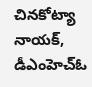చినకోట్యా నాయక్, డీఎంహెచ్ఓ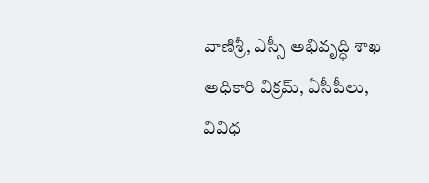వాణిశ్రీ, ఎస్సీ అభివృద్ధి శాఖ అధికారి విక్రమ్, ఏసీపీలు, వివిధ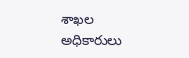శాఖల అధికారులు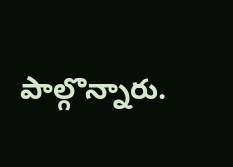పాల్గొన్నారు.